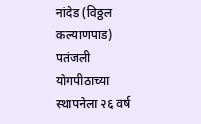नांदेड (विठ्ठल कल्याणपाड)
पतंजली योगपीठाच्या स्थापनेला २६ वर्ष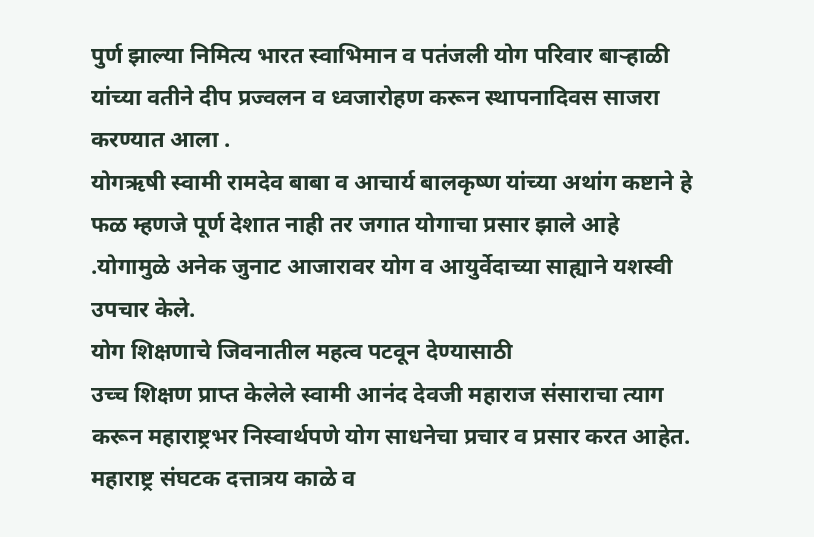पुर्ण झाल्या निमित्य भारत स्वाभिमान व पतंजली योग परिवार बाऱ्हाळी यांच्या वतीने दीप प्रज्वलन व ध्वजारोहण करून स्थापनादिवस साजरा करण्यात आला .
योगऋषी स्वामी रामदेव बाबा व आचार्य बालकृष्ण यांच्या अथांग कष्टाने हे फळ म्हणजे पूर्ण देशात नाही तर जगात योगाचा प्रसार झाले आहे .योगामुळे अनेक जुनाट आजारावर योग व आयुर्वेदाच्या साह्याने यशस्वी उपचार केले.
योग शिक्षणाचे जिवनातील महत्व पटवून देण्यासाठी
उच्च शिक्षण प्राप्त केलेले स्वामी आनंद देवजी महाराज संसाराचा त्याग करून महाराष्ट्रभर निस्वार्थपणे योग साधनेचा प्रचार व प्रसार करत आहेत.
महाराष्ट्र संघटक दत्तात्रय काळे व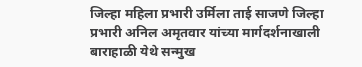जिल्हा महिला प्रभारी उर्मिला ताई साजणे जिल्हा प्रभारी अनिल अमृतवार यांच्या मार्गदर्शनाखाली बाराहाळी येथे सन्मुख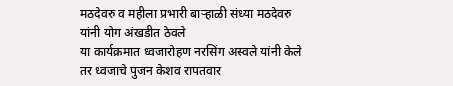मठदेवरु व महीला प्रभारी बाऱ्हाळी संध्या मठदेवरु यांनी योग अंखडीत ठेवले
या कार्यक्रमात ध्वजारोहण नरसिंग अस्वले यांनी केले तर ध्वजाचे पुजन केशव रापतवार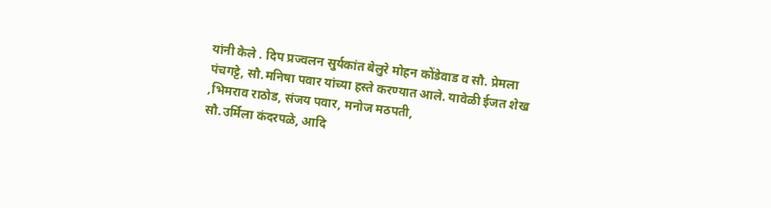यांनी केले . दिप प्रज्वलन सुर्यकांत बेलुरे मोहन कोंडेवाड व सौ. प्रेमला पंचगट्टे, सौ.मनिषा पवार यांच्या हस्ते करण्यात आले. यावेळी ईजत शेख ,भिमराव राठोड, संजय पवार, मनोज मठपती,
सौ.उर्मिला कंदरपळे, आदि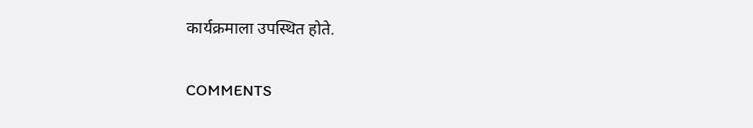कार्यक्रमाला उपस्थित होते.

COMMENTS